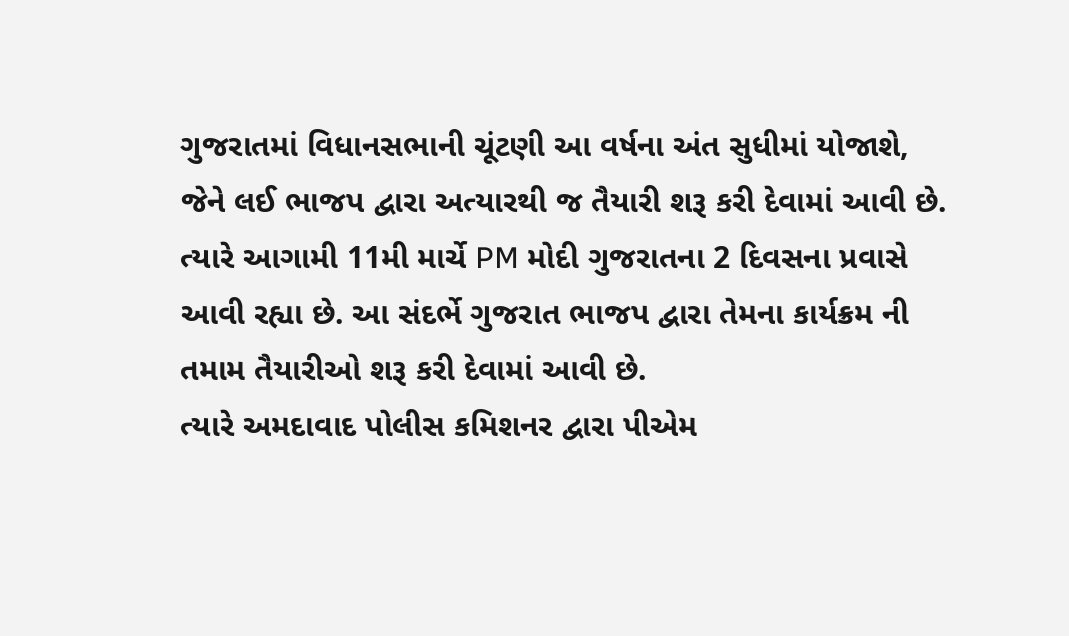ગુજરાતમાં વિધાનસભાની ચૂંટણી આ વર્ષના અંત સુધીમાં યોજાશે, જેને લઈ ભાજપ દ્વારા અત્યારથી જ તૈયારી શરૂ કરી દેવામાં આવી છે. ત્યારે આગામી 11મી માર્ચે PM મોદી ગુજરાતના 2 દિવસના પ્રવાસે આવી રહ્યા છે. આ સંદર્ભે ગુજરાત ભાજપ દ્વારા તેમના કાર્યક્રમ ની તમામ તૈયારીઓ શરૂ કરી દેવામાં આવી છે.
ત્યારે અમદાવાદ પોલીસ કમિશનર દ્વારા પીએમ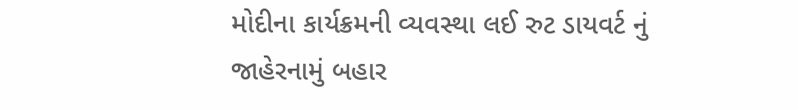મોદીના કાર્યક્રમની વ્યવસ્થા લઈ રુટ ડાયવર્ટ નું જાહેરનામું બહાર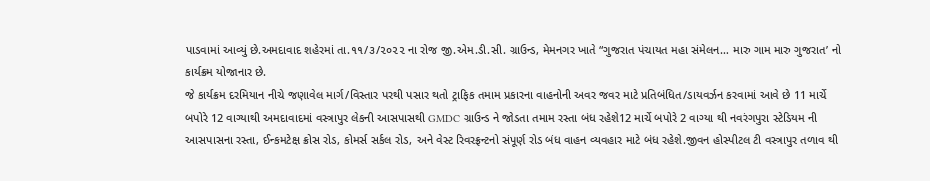પાડવામાં આવ્યું છે.અમદાવાદ શહેરમાં તા.૧૧/૩/૨૦૨૨ ના રોજ જી.એમ.ડી.સી. ગ્રાઉન્ડ, મેમનગર ખાતે “ગુજરાત પંચાયત મહા સંમેલન… મારુ ગામ મારુ ગુજરાત’ નો કાર્યક્રમ યોજાનાર છે.
જે કાર્યક્રમ દરમિયાન નીચે જણાવેલ માર્ગ/વિસ્તાર પરથી પસાર થતો ટ્રાફિક તમામ પ્રકારના વાહનોની અવર જવર માટે પ્રતિબંધિત/ડાયવર્ઝન કરવામાં આવે છે 11 માર્ચે બપોરે 12 વાગ્યાથી અમદાવાદમાં વસ્ત્રાપુર લેકની આસપાસથી GMDC ગ્રાઉન્ડ ને જોડતા તમામ રસ્તા બંધ રહેશે12 માર્ચે બપોરે 2 વાગ્યા થી નવરંગપુરા સ્ટેડિયમ ની આસપાસના રસ્તા, ઈન્કમટેક્ષ ક્રોસ રોડ, કોમર્સ સર્કલ રોડ, અને વેસ્ટ રિવરફ્રન્ટનો સંપૂર્ણ રોડ બંધ વાહન વ્યવહાર માટે બંધ રહેશે.જીવન હોસ્પીટલ ટી વસ્ત્રાપુર તળાવ થી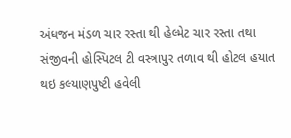અંધજન મંડળ ચાર રસ્તા થી હેલ્મેટ ચાર રસ્તા તથા સંજીવની હોસ્પિટલ ટી વસ્ત્રાપુર તળાવ થી હોટલ હયાત થઇ કલ્યાણપુષ્ટી હવેલી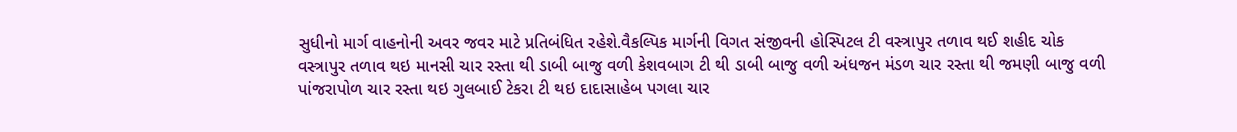સુધીનો માર્ગ વાહનોની અવર જવર માટે પ્રતિબંધિત રહેશે.વૈકલ્પિક માર્ગની વિગત સંજીવની હોસ્પિટલ ટી વસ્ત્રાપુર તળાવ થઈ શહીદ ચોક વસ્ત્રાપુર તળાવ થઇ માનસી ચાર રસ્તા થી ડાબી બાજુ વળી કેશવબાગ ટી થી ડાબી બાજુ વળી અંધજન મંડળ ચાર રસ્તા થી જમણી બાજુ વળી પાંજરાપોળ ચાર રસ્તા થઇ ગુલબાઈ ટેકરા ટી થઇ દાદાસાહેબ પગલા ચાર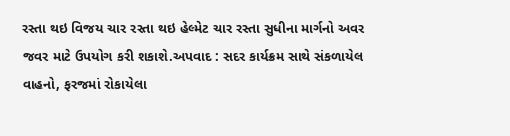રસ્તા થઇ વિજય ચાર રસ્તા થઇ હેલ્મેટ ચાર રસ્તા સુધીના માર્ગનો અવર જવર માટે ઉપયોગ કરી શકાશે.અપવાદ : સદર કાર્યક્રમ સાથે સંકળાયેલ વાહનો, ફરજમાં રોકાયેલા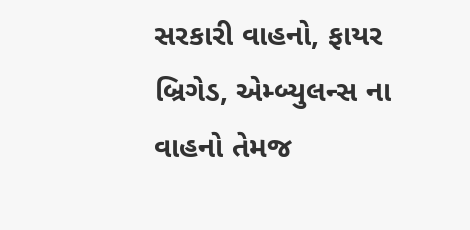સરકારી વાહનો, ફાયર બ્રિગેડ, એમ્બ્યુલન્સ ના વાહનો તેમજ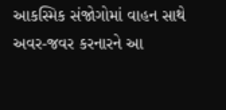આકસ્મિક સંજોગોમાં વાહન સાથે અવર-જવર કરનારને આ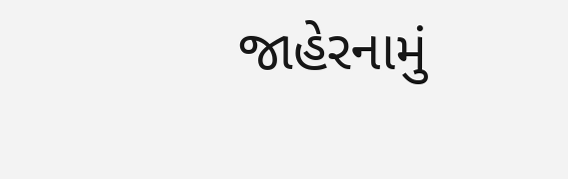જાહેરનામું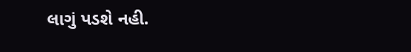લાગું પડશે નહી.